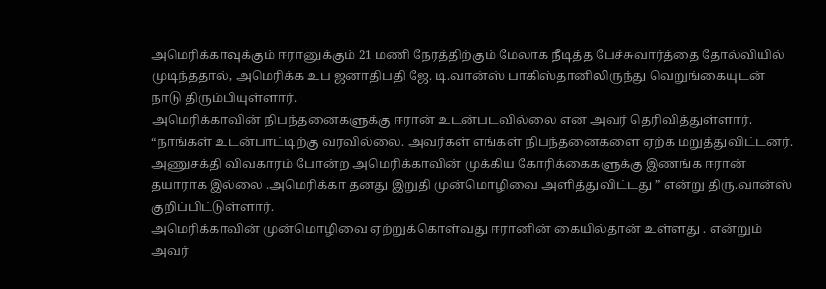அமெரிக்காவுக்கும் ஈரானுக்கும் 21 மணி நேரத்திற்கும் மேலாக நீடித்த பேச்சுவார்த்தை தோல்வியில் முடிந்ததால், அமெரிக்க உப ஜனாதிபதி ஜே. டி.வான்ஸ் பாகிஸ்தானிலிருந்து வெறுங்கையுடன் நாடு திரும்பியுள்ளார்.
அமெரிக்காவின் நிபந்தனைகளுக்கு ஈரான் உடன்படவில்லை என அவர் தெரிவித்துள்ளார்.
“நாங்கள் உடன்பாட்டிற்கு வரவில்லை. அவர்கள் எங்கள் நிபந்தனைகளை ஏற்க மறுத்துவிட்டனர். அணுசக்தி விவகாரம் போன்ற அமெரிக்காவின் முக்கிய கோரிக்கைகளுக்கு இணங்க ஈரான் தயாராக இல்லை .அமெரிக்கா தனது இறுதி முன்மொழிவை அளித்துவிட்டது ” என்று திரு.வான்ஸ் குறிப்பிட்டுள்ளார்.
அமெரிக்காவின் முன்மொழிவை ஏற்றுக்கொள்வது ஈரானின் கையில்தான் உள்ளது . என்றும் அவர்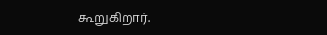கூறுகிறார்.